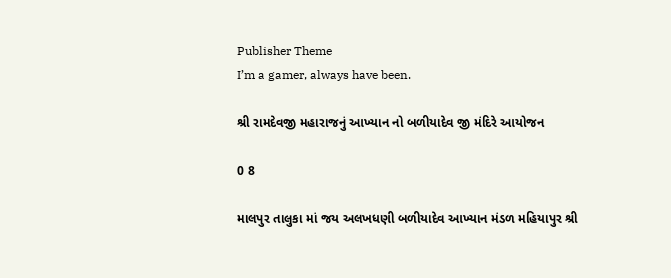Publisher Theme
I’m a gamer, always have been.

શ્રી રામદેવજી મહારાજનું આખ્યાન નો બળીયાદેવ જી મંદિરે આયોજન

0 8

માલપુર તાલુકા માં જય અલખધણી બળીયાદેવ આખ્યાન મંડળ મહિયાપુર શ્રી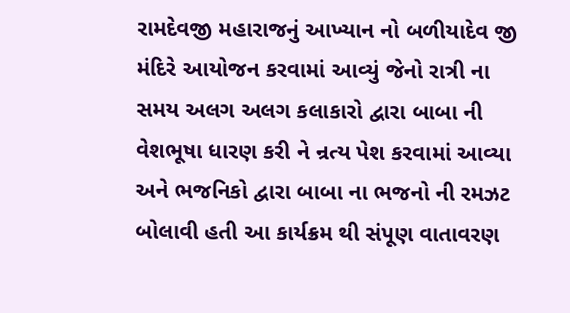રામદેવજી મહારાજનું આખ્યાન નો બળીયાદેવ જી મંદિરે આયોજન કરવામાં આવ્યું જેનો રાત્રી ના સમય અલગ અલગ કલાકારો દ્વારા બાબા ની વેશભૂષા ધારણ કરી ને ન્રત્ય પેશ કરવામાં આવ્યા અને ભજનિકો દ્વારા બાબા ના ભજનો ની રમઝટ બોલાવી હતી આ કાર્યક્રમ થી સંપૂણ વાતાવરણ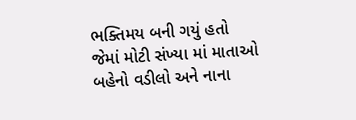ભક્તિમય બની ગયું હતો જેમાં મોટી સંખ્યા માં માતાઓ બહેનો વડીલો અને નાના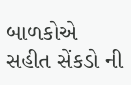બાળકોએ સહીત સેંકડો ની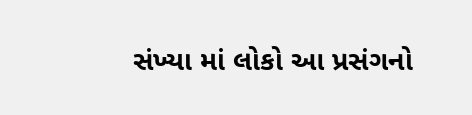સંખ્યા માં લોકો આ પ્રસંગનો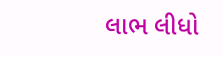લાભ લીધો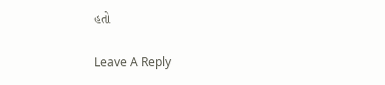હતો

Leave A Reply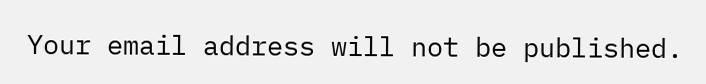Your email address will not be published.